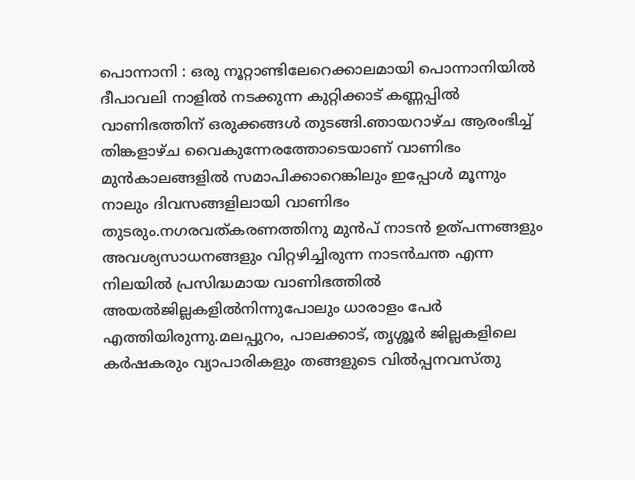പൊന്നാനി : ഒരു നൂറ്റാണ്ടിലേറെക്കാലമായി പൊന്നാനിയിൽ ദീപാവലി നാളിൽ നടക്കുന്ന കുറ്റിക്കാട് കണ്ണപ്പിൽ വാണിഭത്തിന് ഒരുക്കങ്ങൾ തുടങ്ങി.ഞായറാഴ്ച ആരംഭിച്ച് തിങ്കളാഴ്ച വൈകുന്നേരത്തോടെയാണ് വാണിഭം മുൻകാലങ്ങളിൽ സമാപിക്കാറെങ്കിലും ഇപ്പോൾ മൂന്നും നാലും ദിവസങ്ങളിലായി വാണിഭം തുടരും.നഗരവത്കരണത്തിനു മുൻപ് നാടൻ ഉത്പന്നങ്ങളും അവശ്യസാധനങ്ങളും വിറ്റഴിച്ചിരുന്ന നാടൻചന്ത എന്ന നിലയിൽ പ്രസിദ്ധമായ വാണിഭത്തിൽ അയൽജില്ലകളിൽനിന്നുപോലും ധാരാളം പേർ എത്തിയിരുന്നു.മലപ്പുറം, പാലക്കാട്, തൃശ്ശൂർ ജില്ലകളിലെ കർഷകരും വ്യാപാരികളും തങ്ങളുടെ വിൽപ്പനവസ്തു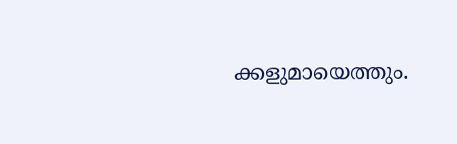ക്കളുമായെത്തും.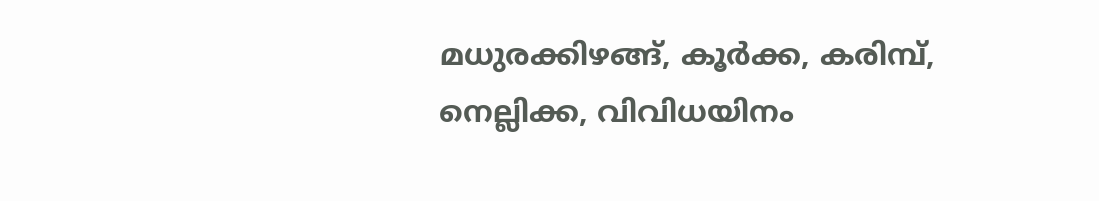മധുരക്കിഴങ്ങ്, കൂർക്ക, കരിമ്പ്, നെല്ലിക്ക, വിവിധയിനം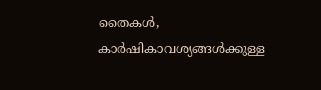തൈകൾ, കാർഷികാവശ്യങ്ങൾക്കുള്ള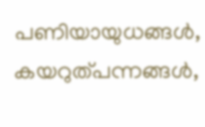പണിയായുധങ്ങൾ, കയറുത്പന്നങ്ങൾ,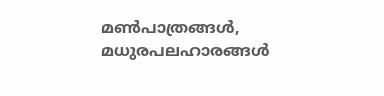മൺപാത്രങ്ങൾ, മധുരപലഹാരങ്ങൾ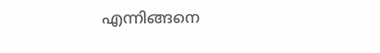എന്നിങ്ങനെ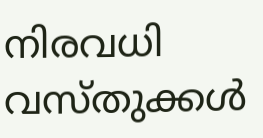നിരവധി വസ്തുക്കൾ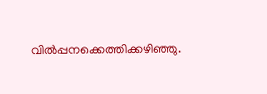വിൽപ്പനക്കെത്തിക്കഴിഞ്ഞു.